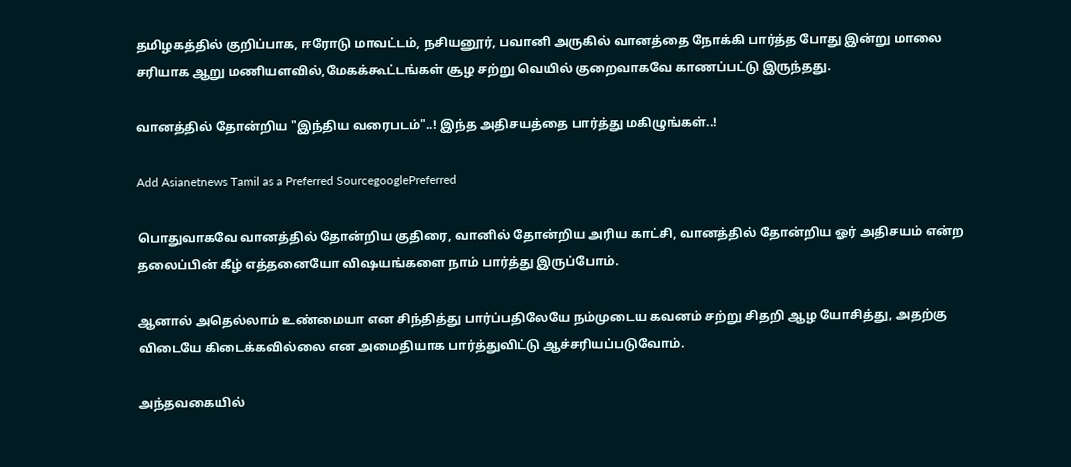தமிழகத்தில் குறிப்பாக, ஈரோடு மாவட்டம், நசியனூர், பவானி அருகில் வானத்தை நோக்கி பார்த்த போது இன்று மாலை சரியாக ஆறு மணியளவில்,மேகக்கூட்டங்கள் சூழ சற்று வெயில் குறைவாகவே காணப்பட்டு இருந்தது.

வானத்தில் தோன்றிய "இந்திய வரைபடம்"..! இந்த அதிசயத்தை பார்த்து மகிழுங்கள்..!

Add Asianetnews Tamil as a Preferred SourcegooglePreferred

பொதுவாகவே வானத்தில் தோன்றிய குதிரை, வானில் தோன்றிய அரிய காட்சி, வானத்தில் தோன்றிய ஓர் அதிசயம் என்ற தலைப்பின் கீழ் எத்தனையோ விஷயங்களை நாம் பார்த்து இருப்போம்.

ஆனால் அதெல்லாம் உண்மையா என சிந்தித்து பார்ப்பதிலேயே நம்முடைய கவனம் சற்று சிதறி ஆழ யோசித்து, அதற்கு விடையே கிடைக்கவில்லை என அமைதியாக பார்த்துவிட்டு ஆச்சரியப்படுவோம்.

அந்தவகையில்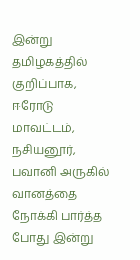இன்று தமிழகத்தில் குறிப்பாக, ஈரோடு மாவட்டம், நசியனூர், பவானி அருகில் வானத்தை நோக்கி பார்த்த போது இன்று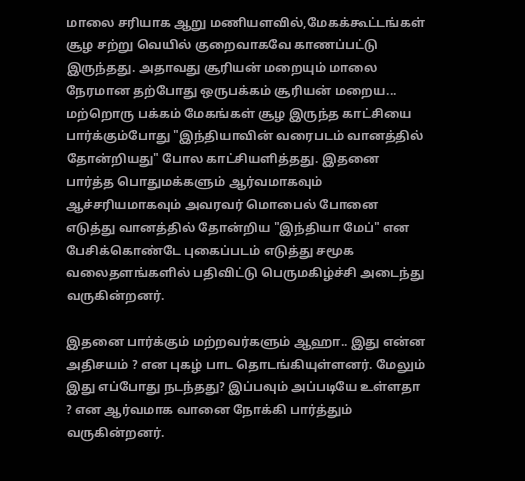மாலை சரியாக ஆறு மணியளவில்,மேகக்கூட்டங்கள் சூழ சற்று வெயில் குறைவாகவே காணப்பட்டு இருந்தது. அதாவது சூரியன் மறையும் மாலை நேரமான தற்போது ஒருபக்கம் சூரியன் மறைய... மற்றொரு பக்கம் மேகங்கள் சூழ இருந்த காட்சியை பார்க்கும்போது "இந்தியாவின் வரைபடம் வானத்தில் தோன்றியது" போல காட்சியளித்தது. இதனை பார்த்த பொதுமக்களும் ஆர்வமாகவும் ஆச்சரியமாகவும் அவரவர் மொபைல் போனை எடுத்து வானத்தில் தோன்றிய "இந்தியா மேப்" என பேசிக்கொண்டே புகைப்படம் எடுத்து சமூக வலைதளங்களில் பதிவிட்டு பெருமகிழ்ச்சி அடைந்து வருகின்றனர்.

இதனை பார்க்கும் மற்றவர்களும் ஆஹா.. இது என்ன அதிசயம் ? என புகழ் பாட தொடங்கியுள்ளனர். மேலும் இது எப்போது நடந்தது? இப்பவும் அப்படியே உள்ளதா ? என ஆர்வமாக வானை நோக்கி பார்த்தும் வருகின்றனர்.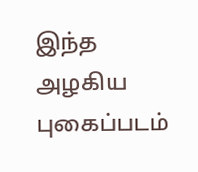இந்த அழகிய புகைப்படம்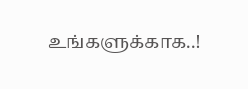உங்களுக்காக..!